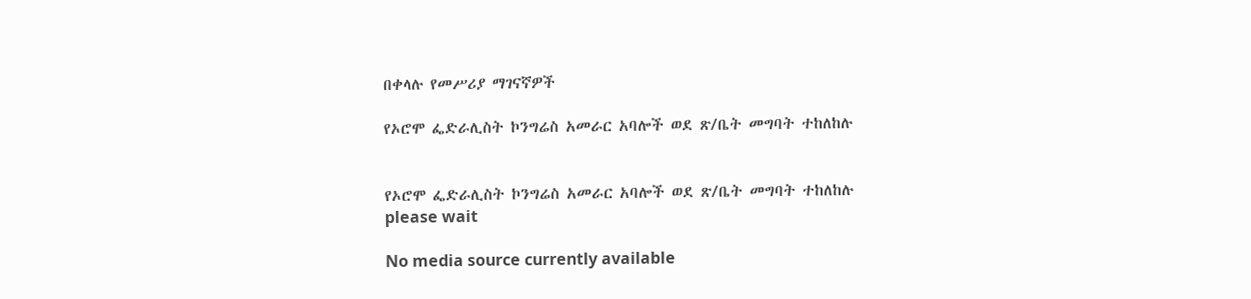በቀላሉ የመሥሪያ ማገናኛዎች

የኦሮሞ ፌድራሊስት ኮንግሬስ አመራር አባሎች ወደ ጽ/ቤት መግባት ተከለከሉ


የኦሮሞ ፌድራሊስት ኮንግሬስ አመራር አባሎች ወደ ጽ/ቤት መግባት ተከለከሉ
please wait

No media source currently available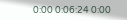0:00 0:06:24 0:00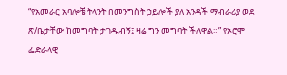“የአመራር አባሎቼ ትላንት በመንግስት ኃይሎች ያለ አንዳች ማብራሪያ ወደ ጽ/ቤታቸው ከመግባት ታገዱብኝ፤ ዛሬ ግን መግባት ችለዋል።” የኦሮሞ ፌድራላዊ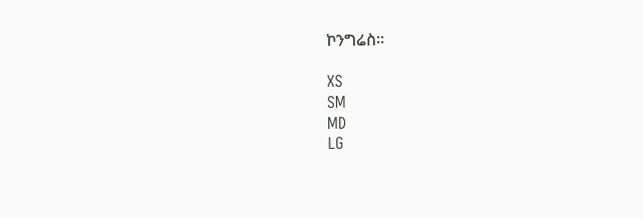ኮንግሬስ።

XS
SM
MD
LG